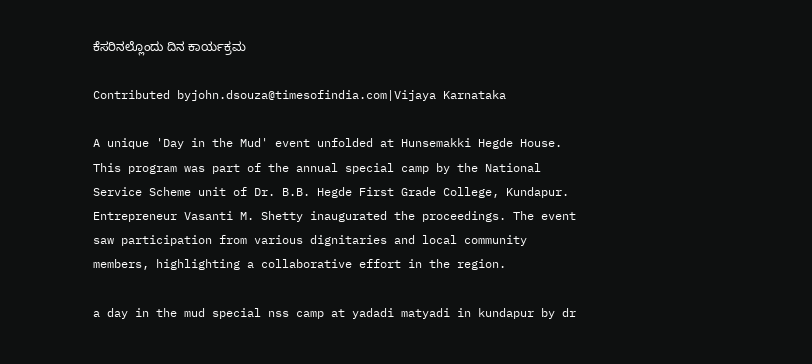ಕೆಸರಿನಲ್ಲೊಂದು ದಿನ ಕಾರ್ಯಕ್ರಮ

Contributed byjohn.dsouza@timesofindia.com|Vijaya Karnataka

A unique 'Day in the Mud' event unfolded at Hunsemakki Hegde House. This program was part of the annual special camp by the National Service Scheme unit of Dr. B.B. Hegde First Grade College, Kundapur. Entrepreneur Vasanti M. Shetty inaugurated the proceedings. The event saw participation from various dignitaries and local community members, highlighting a collaborative effort in the region.

a day in the mud special nss camp at yadadi matyadi in kundapur by dr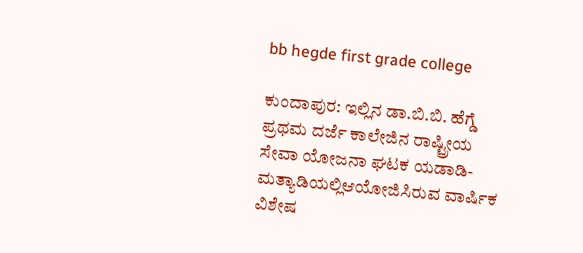bb hegde first grade college

ಕುಂದಾಪುರ: ಇಲ್ಲಿನ ಡಾ.ಬಿ.ಬಿ. ಹೆಗ್ಡೆ ಪ್ರಥಮ ದರ್ಜೆ ಕಾಲೇಜಿನ ರಾಷ್ಟ್ರೀಯ ಸೇವಾ ಯೋಜನಾ ಘಟಕ ಯಡಾಡಿ-ಮತ್ಯಾಡಿಯಲ್ಲಿಆಯೋಜಿಸಿರುವ ವಾರ್ಷಿಕ ವಿಶೇಷ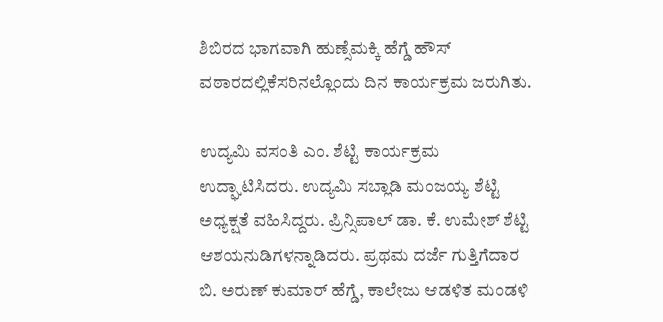ಶಿಬಿರದ ಭಾಗವಾಗಿ ಹುಣ್ಸೆಮಕ್ಕಿ ಹೆಗ್ಡೆ ಹೌಸ್ ವಠಾರದಲ್ಲಿಕೆಸರಿನಲ್ಲೊಂದು ದಿನ ಕಾರ್ಯಕ್ರಮ ಜರುಗಿತು.

ಉದ್ಯಮಿ ವಸಂತಿ ಎಂ. ಶೆಟ್ಟಿ ಕಾರ್ಯಕ್ರಮ ಉದ್ಘಾಟಿಸಿದರು. ಉದ್ಯಮಿ ಸಬ್ಲಾಡಿ ಮಂಜಯ್ಯ ಶೆಟ್ಟಿ ಅಧ್ಯಕ್ಷತೆ ವಹಿಸಿದ್ದರು. ಪ್ರಿನ್ಸಿಪಾಲ್ ಡಾ. ಕೆ. ಉಮೇಶ್ ಶೆಟ್ಟಿ ಆಶಯನುಡಿಗಳನ್ನಾಡಿದರು. ಪ್ರಥಮ ದರ್ಜೆ ಗುತ್ತಿಗೆದಾರ ಬಿ. ಅರುಣ್ ಕುಮಾರ್ ಹೆಗ್ಡೆ, ಕಾಲೇಜು ಆಡಳಿತ ಮಂಡಳಿ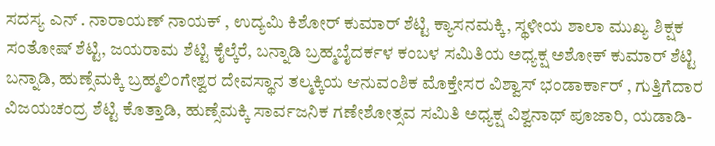ಸದಸ್ಯ ಎನ್ . ನಾರಾಯಣ್ ನಾಯಕ್ , ಉದ್ಯಮಿ ಕಿಶೋರ್ ಕುಮಾರ್ ಶೆಟ್ಟಿ ಕ್ಯಾಸನಮಕ್ಕಿ, ಸ್ಥಳೀಯ ಶಾಲಾ ಮುಖ್ಯ ಶಿಕ್ಷಕ ಸಂತೋಷ್ ಶೆಟ್ಟಿ, ಜಯರಾಮ ಶೆಟ್ಟಿ ಕೈಲ್ಕೆರೆ, ಬನ್ನಾಡಿ ಬ್ರಹ್ಮಬೈದರ್ಕಳ ಕಂಬಳ ಸಮಿತಿಯ ಅಧ್ಯಕ್ಷ ಅಶೋಕ್ ಕುಮಾರ್ ಶೆಟ್ಟಿ ಬನ್ನಾಡಿ, ಹುಣ್ಸೆಮಕ್ಕಿ ಬ್ರಹ್ಮಲಿಂಗೇಶ್ವರ ದೇವಸ್ಥಾನ ತಲ್ಮಕ್ಕಿಯ ಆನುವಂಶಿಕ ಮೊಕ್ತೇಸರ ವಿಶ್ವಾಸ್ ಭಂಡಾರ್ಕಾರ್ , ಗುತ್ತಿಗೆದಾರ ವಿಜಯಚಂದ್ರ ಶೆಟ್ಟಿ ಕೊತ್ತಾಡಿ, ಹುಣ್ಸೆಮಕ್ಕಿ ಸಾರ್ವಜನಿಕ ಗಣೇಶೋತ್ಸವ ಸಮಿತಿ ಅಧ್ಯಕ್ಷ ವಿಶ್ವನಾಥ್ ಪೂಜಾರಿ, ಯಡಾಡಿ-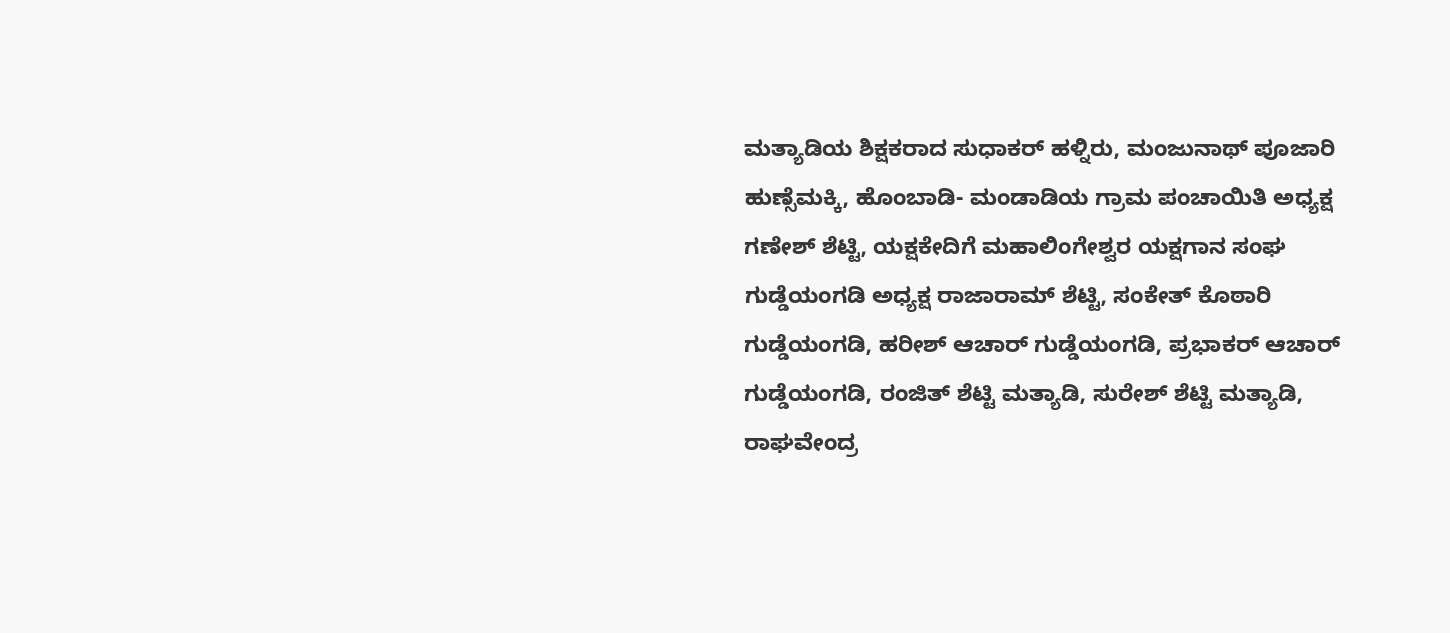ಮತ್ಯಾಡಿಯ ಶಿಕ್ಷಕರಾದ ಸುಧಾಕರ್ ಹಳ್ನಿರು, ಮಂಜುನಾಥ್ ಪೂಜಾರಿ ಹುಣ್ಸೆಮಕ್ಕಿ, ಹೊಂಬಾಡಿ- ಮಂಡಾಡಿಯ ಗ್ರಾಮ ಪಂಚಾಯಿತಿ ಅಧ್ಯಕ್ಷ ಗಣೇಶ್ ಶೆಟ್ಟಿ, ಯಕ್ಷಕೇದಿಗೆ ಮಹಾಲಿಂಗೇಶ್ವರ ಯಕ್ಷಗಾನ ಸಂಘ ಗುಡ್ಡೆಯಂಗಡಿ ಅಧ್ಯಕ್ಷ ರಾಜಾರಾಮ್ ಶೆಟ್ಟಿ, ಸಂಕೇತ್ ಕೊಠಾರಿ ಗುಡ್ಡೆಯಂಗಡಿ, ಹರೀಶ್ ಆಚಾರ್ ಗುಡ್ಡೆಯಂಗಡಿ, ಪ್ರಭಾಕರ್ ಆಚಾರ್ ಗುಡ್ಡೆಯಂಗಡಿ, ರಂಜಿತ್ ಶೆಟ್ಟಿ ಮತ್ಯಾಡಿ, ಸುರೇಶ್ ಶೆಟ್ಟಿ ಮತ್ಯಾಡಿ, ರಾಘವೇಂದ್ರ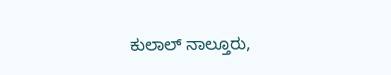ಕುಲಾಲ್ ನಾಲ್ತೂರು,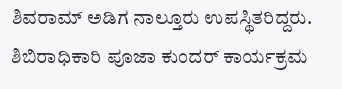ಶಿವರಾಮ್ ಅಡಿಗ ನಾಲ್ತೂರು ಉಪಸ್ಥಿತರಿದ್ದರು. ಶಿಬಿರಾಧಿಕಾರಿ ಪೂಜಾ ಕುಂದರ್ ಕಾರ್ಯಕ್ರಮ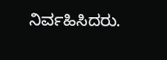ನಿರ್ವಹಿಸಿದರು.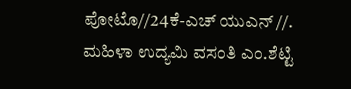ಪೋಟೊ//24ಕೆ-ಎಚ್ ಯುಎನ್ //. ಮಹಿಳಾ ಉದ್ಯಮಿ ವಸಂತಿ ಎಂ.ಶೆಟ್ಟಿ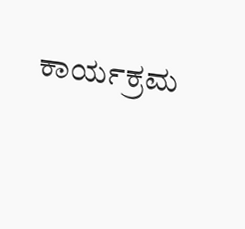ಕಾರ್ಯಕ್ರಮ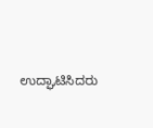ಉದ್ಘಾಟಿಸಿದರು